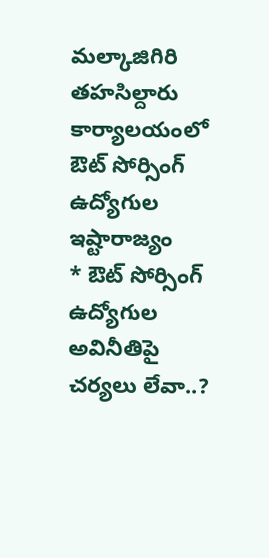మల్కాజిగిరి తహసిల్దారు కార్యాలయంలో ఔట్ సోర్సింగ్ ఉద్యోగుల ఇష్టారాజ్యం
* ఔట్ సోర్సింగ్ ఉద్యోగుల అవినీతిపై చర్యలు లేవా..?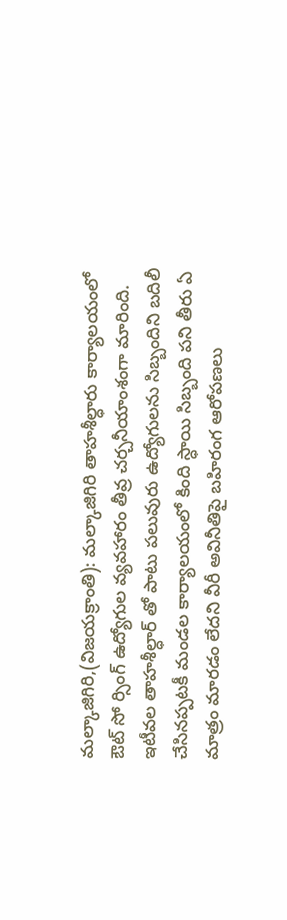మల్కాజిగిరి,(విజయక్రాంతి): మల్కాజిగిరి తాహశీల్ధారు కార్యాలయంలో ఔట్ సో ర్సింగ్ ఉద్యోగుల వ్యవహారం తీవ్ర చర్చనీయాంశంగా మారింది. ఇటీవల తాహశీల్ధార్ తో పాటు పలువురు ఉద్యోగులను సిబ్బందిని బదిలీ చేసినప్పటకీ మండల కార్యాలయంలో కింది స్ధాయి సిబ్బంది పని తీరు ఏ మాత్రం మారడం లేదని వీరీ అవినీతిపై బహిరంగ ఆరోపణలు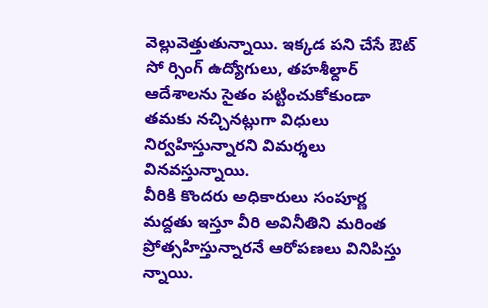వెల్లువెత్తుతున్నాయి. ఇక్కడ పని చేసే ఔట్ సో ర్సింగ్ ఉద్యోగులు, తహశీల్దార్ ఆదేశాలను సైతం పట్టించుకోకుండా తమకు నచ్చినట్లుగా విధులు నిర్వహిస్తున్నారని విమర్శలు వినవస్తున్నాయి.
వీరికి కొందరు అధికారులు సంపూర్ణ మద్దతు ఇస్తూ వీరి అవినీతిని మరింత ప్రోత్సహిస్తున్నారనే ఆరోపణలు వినిపిస్తు న్నాయి.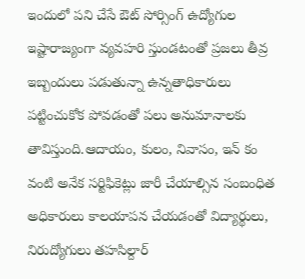ఇందులో పని చేసే ఔట్ సోర్సింగ్ ఉద్యోగుల ఇష్టారాజ్యంగా వ్యవహరి స్తుండటంతో ప్రజలు తీవ్ర ఇబ్బందులు పడుతున్నా ఉన్నతాధికారులు పట్టించుకోక పోవడంతో పలు అనుమానాలకు తావిస్తుంది.ఆదాయం, కులం, నివాసం, ఇన్ కం వంటి అనేక సర్టిఫికెట్లు జారీ చేయాల్సిన సంబంధిత అధికారులు కాలయాపన చేయడంతో విద్యార్థులు, నిరుద్యోగులు తహసిల్దార్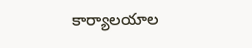కార్యాలయాల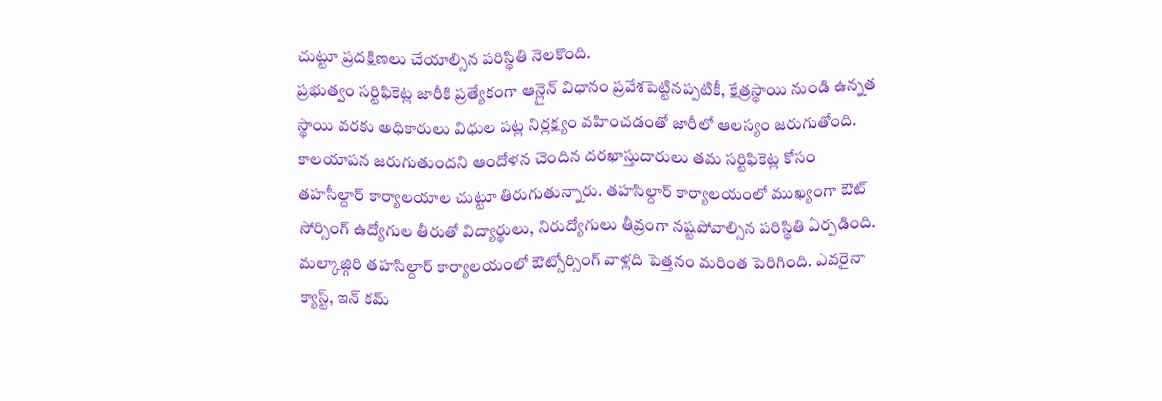చుట్టూ ప్రదక్షిణలు చేయాల్సిన పరిస్థితి నెలకొంది.
ప్రభుత్వం సర్టిఫికెట్ల జారీకి ప్రత్యేకంగా ఆన్లైన్ విధానం ప్రవేశపెట్టినప్పటికీ, క్షేత్రస్థాయి నుండి ఉన్నత స్థాయి వరకు అధికారులు విధుల పట్ల నిర్లక్ష్యం వహించడంతో జారీలో ఆలస్యం జరుగుతోంది. కాలయాపన జరుగుతుందని ఆందోళన చెందిన దరఖాస్తుదారులు తమ సర్టిఫికెట్ల కోసం తహసీల్దార్ కార్యాలయాల చుట్టూ తిరుగుతున్నారు. తహసిల్దార్ కార్యాలయంలో ముఖ్యంగా ఔట్ సోర్సింగ్ ఉద్యోగుల తీరుతో విద్యార్థులు, నిరుద్యోగులు తీవ్రంగా నష్టపోవాల్సిన పరిస్థితి ఏర్పడింది.
మల్కాజ్గిరి తహసిల్దార్ కార్యాలయంలో ఔట్సోర్సింగ్ వాళ్లది పెత్తనం మరింత పెరిగింది. ఎవరైనా క్యాస్ట్, ఇన్ కమ్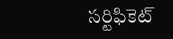సర్టిఫికెట్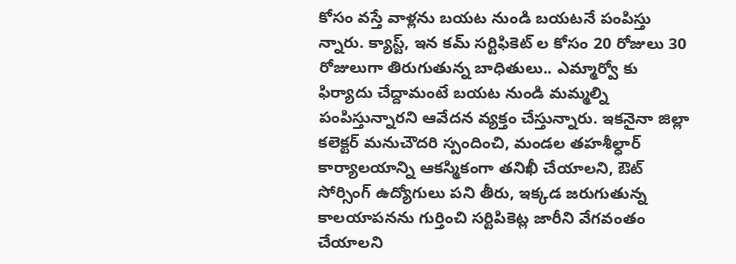కోసం వస్తే వాళ్లను బయట నుండి బయటనే పంపిస్తు న్నారు. క్యాస్ట్, ఇన కమ్ సర్టిఫికెట్ ల కోసం 20 రోజులు 30 రోజులుగా తిరుగుతున్న బాధితులు.. ఎమ్మార్వో కు ఫిర్యాదు చేద్దామంటే బయట నుండి మమ్మల్ని పంపిస్తున్నారని ఆవేదన వ్యక్తం చేస్తున్నారు. ఇకనైనా జిల్లా కలెక్టర్ మనుచౌదరి స్పందించి, మండల తహశీల్ధార్ కార్యాలయాన్ని ఆకస్మికంగా తనిఖీ చేయాలని, ఔట్ సోర్సింగ్ ఉద్యోగులు పని తీరు, ఇక్కడ జరుగుతున్న కాలయాపనను గుర్తించి సర్టిపికెట్ల జారీని వేగవంతం చేయాలని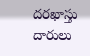దరఖాస్తు దారులు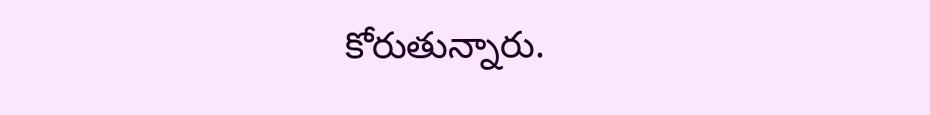కోరుతున్నారు.